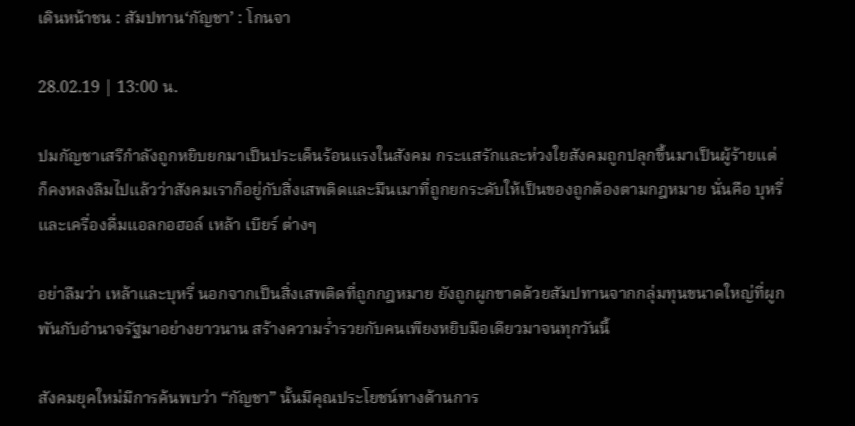เดินหน้าชน : สัมปทาน‘กัญชา’ : โกนจา

28.02.19 | 13:00 น.

ปมกัญชาเสรีกำลังถูกหยิบยกมาเป็นประเด็นร้อนแรงในสังคม กระแสรักและห่วงใยสังคมถูกปลุกขึ้นมาเป็นผู้ร้ายแต่ก็คงหลงลืมไปแล้วว่าสังคมเราก็อยู่กับสิ่งเสพติดและมึนเมาที่ถูกยกระดับให้เป็นของถูกต้องตามกฎหมาย นั่นคือ บุหรี่ และเครื่องดื่มแอลกอฮอล์ เหล้า เบียร์ ต่างๆ

อย่าลืมว่า เหล้าและบุหรี่ นอกจากเป็นสิ่งเสพติดที่ถูกกฎหมาย ยังถูกผูกขาดด้วยสัมปทานจากกลุ่มทุนขนาดใหญ่ที่ผูกพันกับอำนาจรัฐมาอย่างยาวนาน สร้างความร่ำรวยกับคนเพียงหยิบมือเดียวมาจนทุกวันนี้

สังคมยุคใหม่มีการค้นพบว่า “กัญชา” นั้นมีคุณประโยชน์ทางด้านการ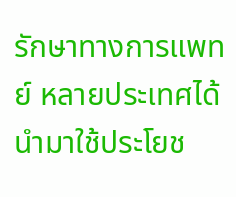รักษาทางการแพทย์ หลายประเทศได้นำมาใช้ประโยช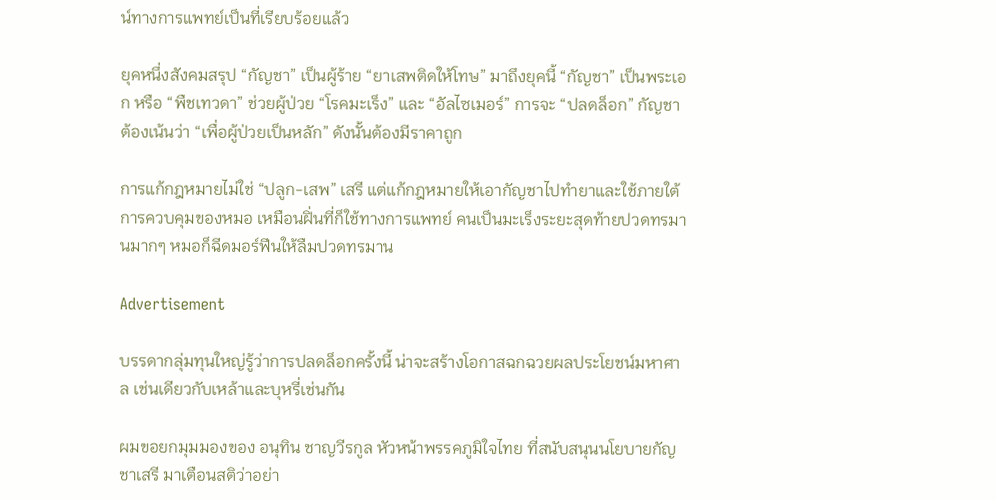น์ทางการแพทย์เป็นที่เรียบร้อยแล้ว

ยุคหนึ่งสังคมสรุป “กัญชา” เป็นผู้ร้าย “ยาเสพติดให้โทษ” มาถึงยุคนี้ “กัญชา” เป็นพระเอก หรือ “พืชเทวดา” ช่วยผู้ป่วย “โรคมะเร็ง” และ “อัลไซเมอร์” การจะ “ปลดล็อก” กัญชา ต้องเน้นว่า “เพื่อผู้ป่วยเป็นหลัก” ดังนั้นต้องมีราคาถูก

การแก้กฎหมายไม่ใช่ “ปลูก-เสพ” เสรี แต่แก้กฎหมายให้เอากัญชาไปทำยาและใช้ภายใต้การควบคุมของหมอ เหมือนฝิ่นที่ก็ใช้ทางการแพทย์ คนเป็นมะเร็งระยะสุดท้ายปวดทรมานมากๆ หมอก็ฉีดมอร์ฟีนให้ลืมปวดทรมาน

Advertisement

บรรดากลุ่มทุนใหญ่รู้ว่าการปลดล็อกครั้งนี้ น่าจะสร้างโอกาสฉกฉวยผลประโยชน์มหาศาล เช่นเดียวกับเหล้าและบุหรี่เช่นกัน

ผมขอยกมุมมองของ อนุทิน ชาญวีรกูล หัวหน้าพรรคภูมิใจไทย ที่สนับสนุนนโยบายกัญชาเสรี มาเตือนสติว่าอย่า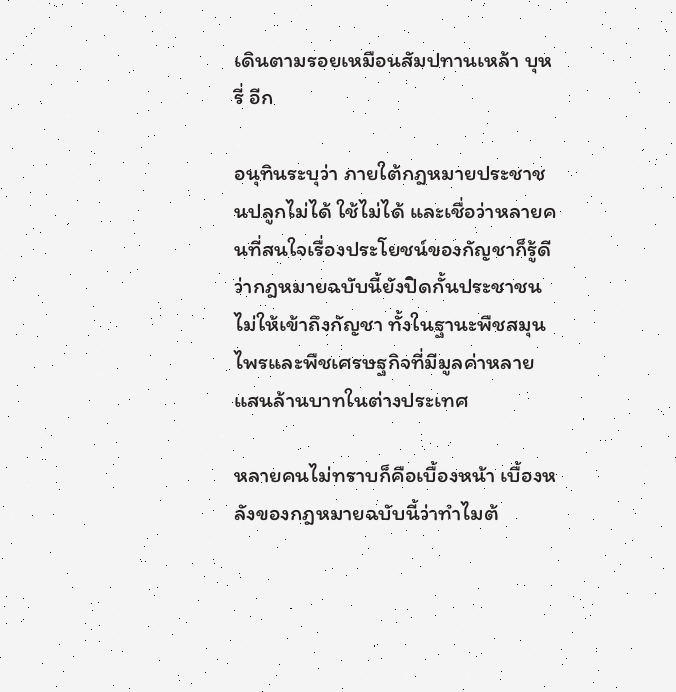เดินตามรอยเหมือนสัมปทานเหล้า บุหรี่ อีก

อนุทินระบุว่า ภายใต้กฎหมายประชาชนปลูกไม่ได้ ใช้ไม่ได้ และเชื่อว่าหลายคนที่สนใจเรื่องประโยชน์ของกัญชาก็รู้ดีว่ากฎหมายฉบับนี้ยังปิดกั้นประชาชนไม่ให้เข้าถึงกัญชา ทั้งในฐานะพืชสมุนไพรและพืชเศรษฐกิจที่มีมูลค่าหลายแสนล้านบาทในต่างประเทศ

หลายคนไม่ทราบก็คือเบื้องหน้า เบื้องหลังของกฎหมายฉบับนี้ว่าทำไมต้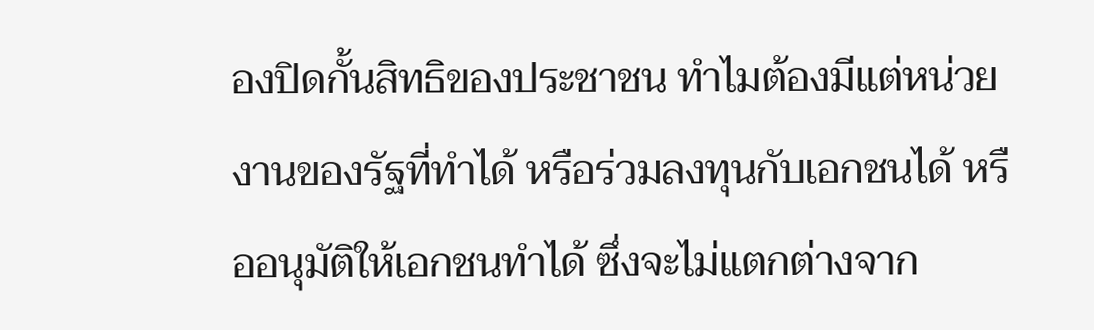องปิดกั้นสิทธิของประชาชน ทำไมต้องมีแต่หน่วยงานของรัฐที่ทำได้ หรือร่วมลงทุนกับเอกชนได้ หรืออนุมัติให้เอกชนทำได้ ซึ่งจะไม่แตกต่างจาก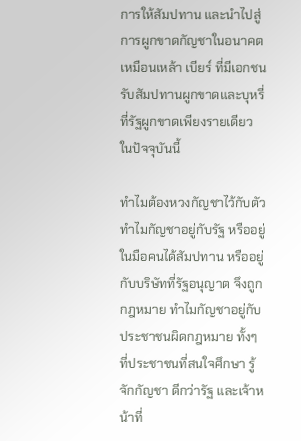การให้สัมปทาน และนำไปสู่การผูกขาดกัญชาในอนาคต เหมือนเหล้า เบียร์ ที่มีเอกชนรับสัมปทานผูกขาดและบุหรี่ ที่รัฐผูกขาดเพียงรายเดียว ในปัจจุบันนี้

ทำไมต้องหวงกัญชาไว้กับตัว ทำไมกัญชาอยู่กับรัฐ หรืออยู่ในมือคนได้สัมปทาน หรืออยู่กับบริษัทที่รัฐอนุญาต จึงถูกกฎหมาย ทำไมกัญชาอยู่กับประชาชนผิดกฎหมาย ทั้งๆ ที่ประชาชนที่สนใจศึกษา รู้จักกัญชา ดีกว่ารัฐ และเจ้าหน้าที่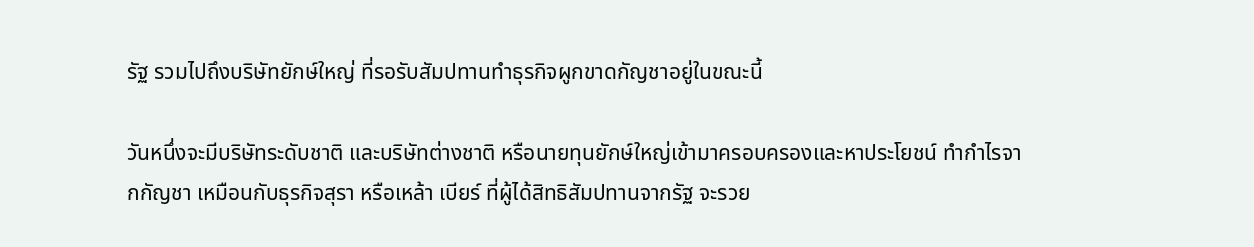รัฐ รวมไปถึงบริษัทยักษ์ใหญ่ ที่รอรับสัมปทานทำธุรกิจผูกขาดกัญชาอยู่ในขณะนี้

วันหนึ่งจะมีบริษัทระดับชาติ และบริษัทต่างชาติ หรือนายทุนยักษ์ใหญ่เข้ามาครอบครองและหาประโยชน์ ทำกำไรจากกัญชา เหมือนกับธุรกิจสุรา หรือเหล้า เบียร์ ที่ผู้ได้สิทธิสัมปทานจากรัฐ จะรวย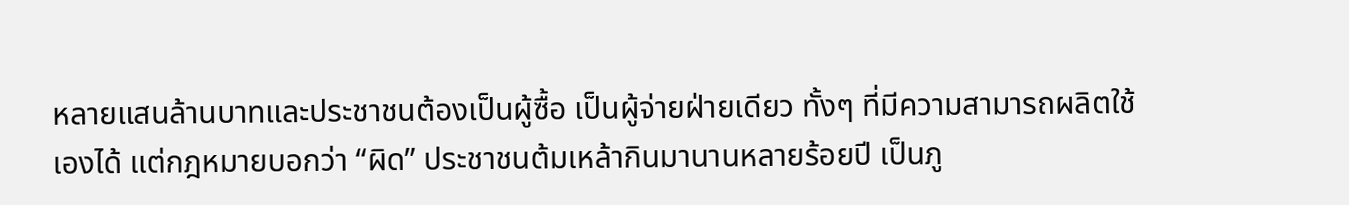หลายแสนล้านบาทและประชาชนต้องเป็นผู้ซื้อ เป็นผู้จ่ายฝ่ายเดียว ทั้งๆ ที่มีความสามารถผลิตใช้เองได้ แต่กฎหมายบอกว่า “ผิด” ประชาชนต้มเหล้ากินมานานหลายร้อยปี เป็นภู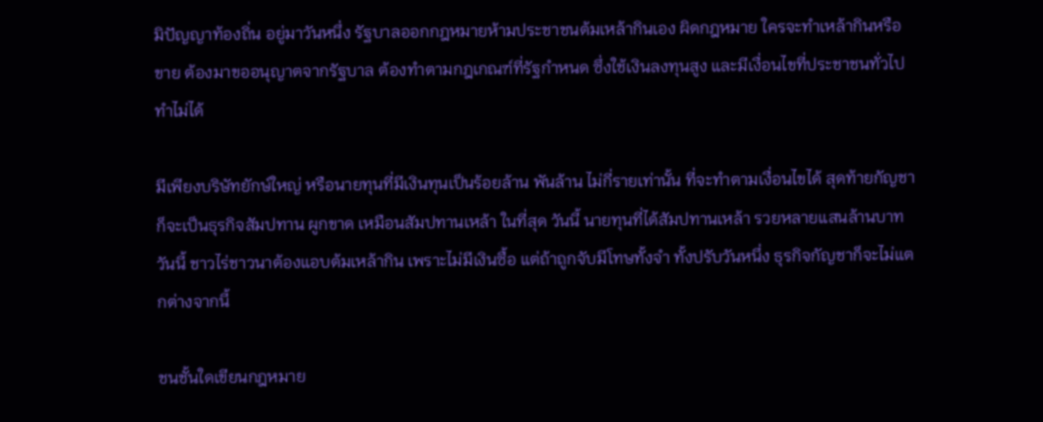มิปัญญาท้องถิ่น อยู่มาวันหนึ่ง รัฐบาลออกกฎหมายห้ามประชาชนต้มเหล้ากินเอง ผิดกฎหมาย ใครจะทำเหล้ากินหรือขาย ต้องมาขออนุญาตจากรัฐบาล ต้องทำตามกฎเกณฑ์ที่รัฐกำหนด ซึ่งใช้เงินลงทุนสูง และมีเงื่อนไขที่ประชาชนทั่วไปทำไม่ได้

มีเพียงบริษัทยักษ์ใหญ่ หรือนายทุนที่มีเงินทุนเป็นร้อยล้าน พันล้าน ไม่กี่รายเท่านั้น ที่จะทำตามเงื่อนไขได้ สุดท้ายกัญชาก็จะเป็นธุรกิจสัมปทาน ผูกขาด เหมือนสัมปทานเหล้า ในที่สุด วันนี้ นายทุนที่ได้สัมปทานเหล้า รวยหลายแสนล้านบาทวันนี้ ชาวไร่ชาวนาต้องแอบต้มเหล้ากิน เพราะไม่มีเงินซื้อ แต่ถ้าถูกจับมีโทษทั้งจำ ทั้งปรับวันหนึ่ง ธุรกิจกัญชาก็จะไม่แตกต่างจากนี้

ชนชั้นใดเขียนกฎหมาย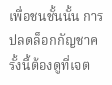เพื่อชนชั้นนั้น การปลดล็อกกัญชาครั้งนี้ต้องดูที่เจต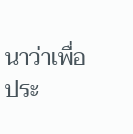นาว่าเพื่อประ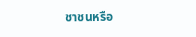ชาชนหรือ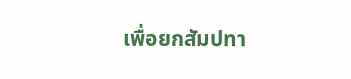เพื่อยกสัมปทา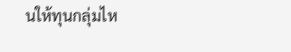นให้ทุนกลุ่มไห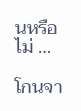นหรือไม่ …

โกนจา